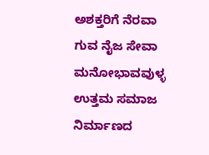ಅಶಕ್ತರಿಗೆ ನೆರವಾ ಗುವ ನೈಜ ಸೇವಾ ಮನೋಭಾವವುಳ್ಳ ಉತ್ತಮ ಸಮಾಜ ನಿರ್ಮಾಣದ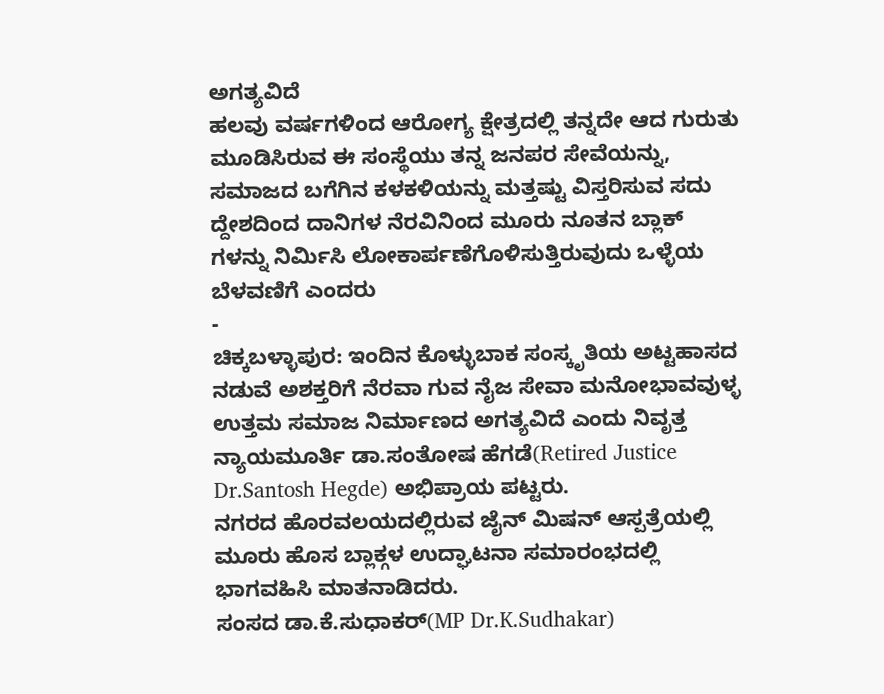ಅಗತ್ಯವಿದೆ
ಹಲವು ವರ್ಷಗಳಿಂದ ಆರೋಗ್ಯ ಕ್ಷೇತ್ರದಲ್ಲಿ ತನ್ನದೇ ಆದ ಗುರುತು ಮೂಡಿಸಿರುವ ಈ ಸಂಸ್ಥೆಯು ತನ್ನ ಜನಪರ ಸೇವೆಯನ್ನು, ಸಮಾಜದ ಬಗೆಗಿನ ಕಳಕಳಿಯನ್ನು ಮತ್ತಷ್ಟು ವಿಸ್ತರಿಸುವ ಸದು ದ್ದೇಶದಿಂದ ದಾನಿಗಳ ನೆರವಿನಿಂದ ಮೂರು ನೂತನ ಬ್ಲಾಕ್ ಗಳನ್ನು ನಿರ್ಮಿಸಿ ಲೋಕಾರ್ಪಣೆಗೊಳಿಸುತ್ತಿರುವುದು ಒಳ್ಳೆಯ ಬೆಳವಣಿಗೆ ಎಂದರು
-
ಚಿಕ್ಕಬಳ್ಳಾಪುರ: ಇಂದಿನ ಕೊಳ್ಳುಬಾಕ ಸಂಸ್ಕೃತಿಯ ಅಟ್ಟಹಾಸದ ನಡುವೆ ಅಶಕ್ತರಿಗೆ ನೆರವಾ ಗುವ ನೈಜ ಸೇವಾ ಮನೋಭಾವವುಳ್ಳ ಉತ್ತಮ ಸಮಾಜ ನಿರ್ಮಾಣದ ಅಗತ್ಯವಿದೆ ಎಂದು ನಿವೃತ್ತ ನ್ಯಾಯಮೂರ್ತಿ ಡಾ.ಸಂತೋಷ ಹೆಗಡೆ(Retired Justice Dr.Santosh Hegde) ಅಭಿಪ್ರಾಯ ಪಟ್ಟರು.
ನಗರದ ಹೊರವಲಯದಲ್ಲಿರುವ ಜೈನ್ ಮಿಷನ್ ಆಸ್ಪತ್ರೆಯಲ್ಲಿ ಮೂರು ಹೊಸ ಬ್ಲಾಕ್ಗಳ ಉದ್ಘಾಟನಾ ಸಮಾರಂಭದಲ್ಲಿ ಭಾಗವಹಿಸಿ ಮಾತನಾಡಿದರು.
ಸಂಸದ ಡಾ.ಕೆ.ಸುಧಾಕರ್(MP Dr.K.Sudhakar)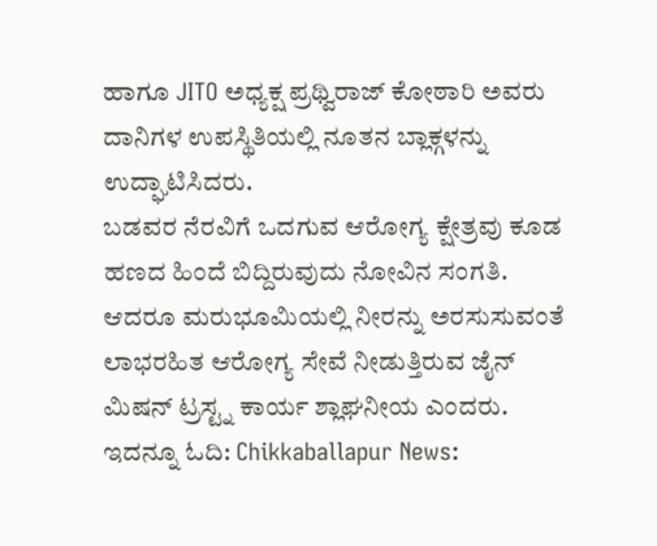ಹಾಗೂ JITO ಅಧ್ಯಕ್ಷ ಪ್ರಥ್ವಿರಾಜ್ ಕೋಠಾರಿ ಅವರು ದಾನಿಗಳ ಉಪಸ್ಥಿತಿಯಲ್ಲಿ ನೂತನ ಬ್ಲಾಕ್ಗಳನ್ನು ಉದ್ಘಾಟಿಸಿದರು.
ಬಡವರ ನೆರವಿಗೆ ಒದಗುವ ಆರೋಗ್ಯ ಕ್ಷೇತ್ರವು ಕೂಡ ಹಣದ ಹಿಂದೆ ಬಿದ್ದಿರುವುದು ನೋವಿನ ಸಂಗತಿ. ಆದರೂ ಮರುಭೂಮಿಯಲ್ಲಿ ನೀರನ್ನು ಅರಸುಸುವಂತೆ ಲಾಭರಹಿತ ಆರೋಗ್ಯ ಸೇವೆ ನೀಡುತ್ತಿರುವ ಜೈನ್ ಮಿಷನ್ ಟ್ರಸ್ಟ್ನ ಕಾರ್ಯ ಶ್ಲಾಘನೀಯ ಎಂದರು.
ಇದನ್ನೂ ಓದಿ: Chikkaballapur News: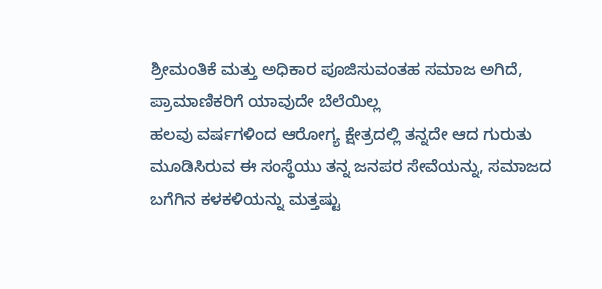ಶ್ರೀಮಂತಿಕೆ ಮತ್ತು ಅಧಿಕಾರ ಪೂಜಿಸುವಂತಹ ಸಮಾಜ ಅಗಿದೆ, ಪ್ರಾಮಾಣಿಕರಿಗೆ ಯಾವುದೇ ಬೆಲೆಯಿಲ್ಲ
ಹಲವು ವರ್ಷಗಳಿಂದ ಆರೋಗ್ಯ ಕ್ಷೇತ್ರದಲ್ಲಿ ತನ್ನದೇ ಆದ ಗುರುತು ಮೂಡಿಸಿರುವ ಈ ಸಂಸ್ಥೆಯು ತನ್ನ ಜನಪರ ಸೇವೆಯನ್ನು, ಸಮಾಜದ ಬಗೆಗಿನ ಕಳಕಳಿಯನ್ನು ಮತ್ತಷ್ಟು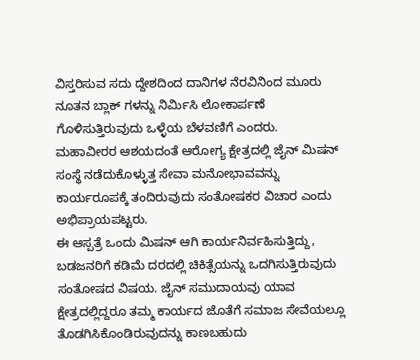ವಿಸ್ತರಿಸುವ ಸದು ದ್ದೇಶದಿಂದ ದಾನಿಗಳ ನೆರವಿನಿಂದ ಮೂರು ನೂತನ ಬ್ಲಾಕ್ ಗಳನ್ನು ನಿರ್ಮಿಸಿ ಲೋಕಾರ್ಪಣೆ ಗೊಳಿಸುತ್ತಿರುವುದು ಒಳ್ಳೆಯ ಬೆಳವಣಿಗೆ ಎಂದರು.
ಮಹಾವೀರರ ಆಶಯದಂತೆ ಆರೋಗ್ಯ ಕ್ಷೇತ್ರದಲ್ಲಿ ಜೈನ್ ಮಿಷನ್ ಸಂಸ್ಥೆ ನಡೆದುಕೊಳ್ಳುತ್ತ ಸೇವಾ ಮನೋಭಾವವನ್ನು ಕಾರ್ಯರೂಪಕ್ಕೆ ತಂದಿರುವುದು ಸಂತೋಷಕರ ವಿಚಾರ ಎಂದು ಅಭಿಪ್ರಾಯಪಟ್ಟರು.
ಈ ಆಸ್ಪತ್ರೆ ಒಂದು ಮಿಷನ್ ಆಗಿ ಕಾರ್ಯನಿರ್ವಹಿಸುತ್ತಿದ್ದು, ಬಡಜನರಿಗೆ ಕಡಿಮೆ ದರದಲ್ಲಿ ಚಿಕಿತ್ಸೆಯನ್ನು ಒದಗಿಸುತ್ತಿರುವುದು ಸಂತೋಷದ ವಿಷಯ. ಜೈನ್ ಸಮುದಾಯವು ಯಾವ ಕ್ಷೇತ್ರದಲ್ಲಿದ್ದರೂ ತಮ್ಮ ಕಾರ್ಯದ ಜೊತೆಗೆ ಸಮಾಜ ಸೇವೆಯಲ್ಲೂ ತೊಡಗಿಸಿಕೊಂಡಿರುವುದನ್ನು ಕಾಣಬಹುದು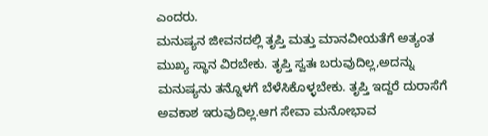ಎಂದರು.
ಮನುಷ್ಯನ ಜೀವನದಲ್ಲಿ ತೃಪ್ತಿ ಮತ್ತು ಮಾನವೀಯತೆಗೆ ಅತ್ಯಂತ ಮುಖ್ಯ ಸ್ಥಾನ ವಿರಬೇಕು. ತೃಪ್ತಿ ಸ್ವತಃ ಬರುವುದಿಲ್ಲ,ಅದನ್ನು ಮನುಷ್ಯನು ತನ್ನೊಳಗೆ ಬೆಳೆಸಿಕೊಳ್ಳಬೇಕು. ತೃಪ್ತಿ ಇದ್ದರೆ ದುರಾಸೆಗೆ ಅವಕಾಶ ಇರುವುದಿಲ್ಲ.ಆಗ ಸೇವಾ ಮನೋಭಾವ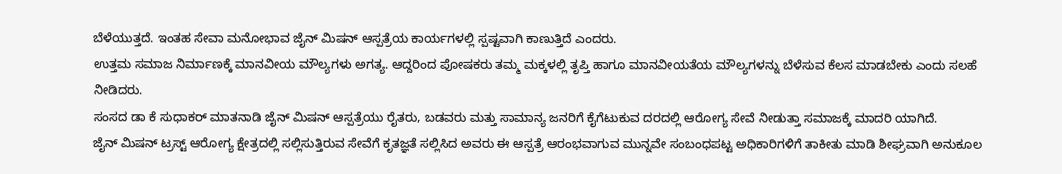ಬೆಳೆಯುತ್ತದೆ. ಇಂತಹ ಸೇವಾ ಮನೋಭಾವ ಜೈನ್ ಮಿಷನ್ ಆಸ್ಪತ್ರೆಯ ಕಾರ್ಯಗಳಲ್ಲಿ ಸ್ಪಷ್ಟವಾಗಿ ಕಾಣುತ್ತಿದೆ ಎಂದರು.
ಉತ್ತಮ ಸಮಾಜ ನಿರ್ಮಾಣಕ್ಕೆ ಮಾನವೀಯ ಮೌಲ್ಯಗಳು ಅಗತ್ಯ. ಆದ್ದರಿಂದ ಪೋಷಕರು ತಮ್ಮ ಮಕ್ಕಳಲ್ಲಿ ತೃಪ್ತಿ ಹಾಗೂ ಮಾನವೀಯತೆಯ ಮೌಲ್ಯಗಳನ್ನು ಬೆಳೆಸುವ ಕೆಲಸ ಮಾಡಬೇಕು ಎಂದು ಸಲಹೆ ನೀಡಿದರು.
ಸಂಸದ ಡಾ ಕೆ ಸುಧಾಕರ್ ಮಾತನಾಡಿ ಜೈನ್ ಮಿಷನ್ ಆಸ್ಪತ್ರೆಯು ರೈತರು, ಬಡವರು ಮತ್ತು ಸಾಮಾನ್ಯ ಜನರಿಗೆ ಕೈಗೆಟುಕುವ ದರದಲ್ಲಿ ಆರೋಗ್ಯ ಸೇವೆ ನೀಡುತ್ತಾ ಸಮಾಜಕ್ಕೆ ಮಾದರಿ ಯಾಗಿದೆ.
ಜೈನ್ ಮಿಷನ್ ಟ್ರಸ್ಟ್ ಆರೋಗ್ಯ ಕ್ಷೇತ್ರದಲ್ಲಿ ಸಲ್ಲಿಸುತ್ತಿರುವ ಸೇವೆಗೆ ಕೃತಜ್ಞತೆ ಸಲ್ಲಿಸಿದ ಅವರು ಈ ಆಸ್ಪತ್ರೆ ಆರಂಭವಾಗುವ ಮುನ್ನವೇ ಸಂಬಂಧಪಟ್ಟ ಅಧಿಕಾರಿಗಳಿಗೆ ತಾಕೀತು ಮಾಡಿ ಶೀಘ್ರವಾಗಿ ಅನುಕೂಲ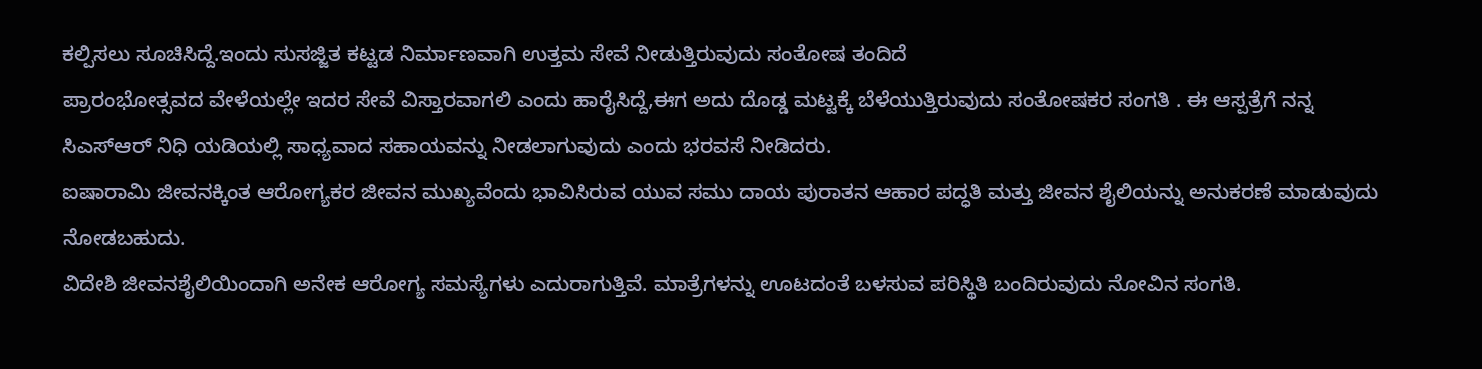ಕಲ್ಪಿಸಲು ಸೂಚಿಸಿದ್ದೆ.ಇಂದು ಸುಸಜ್ಜಿತ ಕಟ್ಟಡ ನಿರ್ಮಾಣವಾಗಿ ಉತ್ತಮ ಸೇವೆ ನೀಡುತ್ತಿರುವುದು ಸಂತೋಷ ತಂದಿದೆ
ಪ್ರಾರಂಭೋತ್ಸವದ ವೇಳೆಯಲ್ಲೇ ಇದರ ಸೇವೆ ವಿಸ್ತಾರವಾಗಲಿ ಎಂದು ಹಾರೈಸಿದ್ದೆ,ಈಗ ಅದು ದೊಡ್ಡ ಮಟ್ಟಕ್ಕೆ ಬೆಳೆಯುತ್ತಿರುವುದು ಸಂತೋಷಕರ ಸಂಗತಿ . ಈ ಆಸ್ಪತ್ರೆಗೆ ನನ್ನ ಸಿಎಸ್ಆರ್ ನಿಧಿ ಯಡಿಯಲ್ಲಿ ಸಾಧ್ಯವಾದ ಸಹಾಯವನ್ನು ನೀಡಲಾಗುವುದು ಎಂದು ಭರವಸೆ ನೀಡಿದರು.
ಐಷಾರಾಮಿ ಜೀವನಕ್ಕಿಂತ ಆರೋಗ್ಯಕರ ಜೀವನ ಮುಖ್ಯವೆಂದು ಭಾವಿಸಿರುವ ಯುವ ಸಮು ದಾಯ ಪುರಾತನ ಆಹಾರ ಪದ್ಧತಿ ಮತ್ತು ಜೀವನ ಶೈಲಿಯನ್ನು ಅನುಕರಣೆ ಮಾಡುವುದು ನೋಡಬಹುದು.
ವಿದೇಶಿ ಜೀವನಶೈಲಿಯಿಂದಾಗಿ ಅನೇಕ ಆರೋಗ್ಯ ಸಮಸ್ಯೆಗಳು ಎದುರಾಗುತ್ತಿವೆ. ಮಾತ್ರೆಗಳನ್ನು ಊಟದಂತೆ ಬಳಸುವ ಪರಿಸ್ಥಿತಿ ಬಂದಿರುವುದು ನೋವಿನ ಸಂಗತಿ.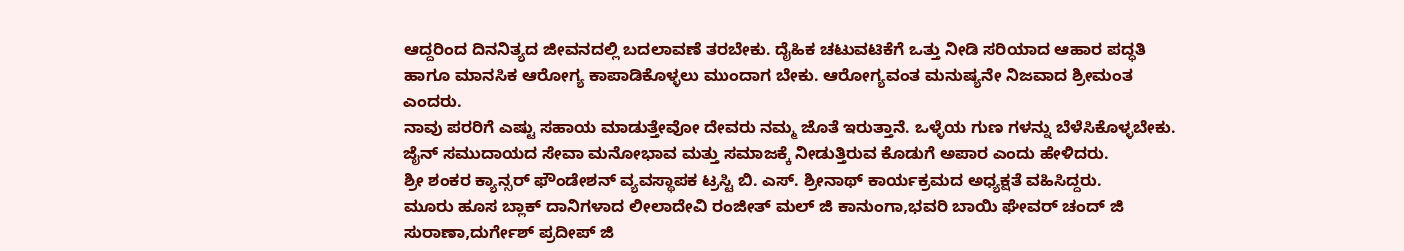ಆದ್ದರಿಂದ ದಿನನಿತ್ಯದ ಜೀವನದಲ್ಲಿ ಬದಲಾವಣೆ ತರಬೇಕು. ದೈಹಿಕ ಚಟುವಟಿಕೆಗೆ ಒತ್ತು ನೀಡಿ ಸರಿಯಾದ ಆಹಾರ ಪದ್ಧತಿ ಹಾಗೂ ಮಾನಸಿಕ ಆರೋಗ್ಯ ಕಾಪಾಡಿಕೊಳ್ಳಲು ಮುಂದಾಗ ಬೇಕು. ಆರೋಗ್ಯವಂತ ಮನುಷ್ಯನೇ ನಿಜವಾದ ಶ್ರೀಮಂತ ಎಂದರು.
ನಾವು ಪರರಿಗೆ ಎಷ್ಟು ಸಹಾಯ ಮಾಡುತ್ತೇವೋ ದೇವರು ನಮ್ಮ ಜೊತೆ ಇರುತ್ತಾನೆ. ಒಳ್ಳೆಯ ಗುಣ ಗಳನ್ನು ಬೆಳೆಸಿಕೊಳ್ಳಬೇಕು. ಜೈನ್ ಸಮುದಾಯದ ಸೇವಾ ಮನೋಭಾವ ಮತ್ತು ಸಮಾಜಕ್ಕೆ ನೀಡುತ್ತಿರುವ ಕೊಡುಗೆ ಅಪಾರ ಎಂದು ಹೇಳಿದರು.
ಶ್ರೀ ಶಂಕರ ಕ್ಯಾನ್ಸರ್ ಫೌಂಡೇಶನ್ ವ್ಯವಸ್ಥಾಪಕ ಟ್ರಸ್ಟಿ ಬಿ. ಎಸ್. ಶ್ರೀನಾಥ್ ಕಾರ್ಯಕ್ರಮದ ಅಧ್ಯಕ್ಷತೆ ವಹಿಸಿದ್ದರು.
ಮೂರು ಹೂಸ ಬ್ಲಾಕ್ ದಾನಿಗಳಾದ ಲೀಲಾದೇವಿ ರಂಜೀತ್ ಮಲ್ ಜಿ ಕಾನುಂಗಾ,ಭವರಿ ಬಾಯಿ ಘೇವರ್ ಚಂದ್ ಜಿ ಸುರಾಣಾ,ದುರ್ಗೇಶ್ ಪ್ರದೀಪ್ ಜಿ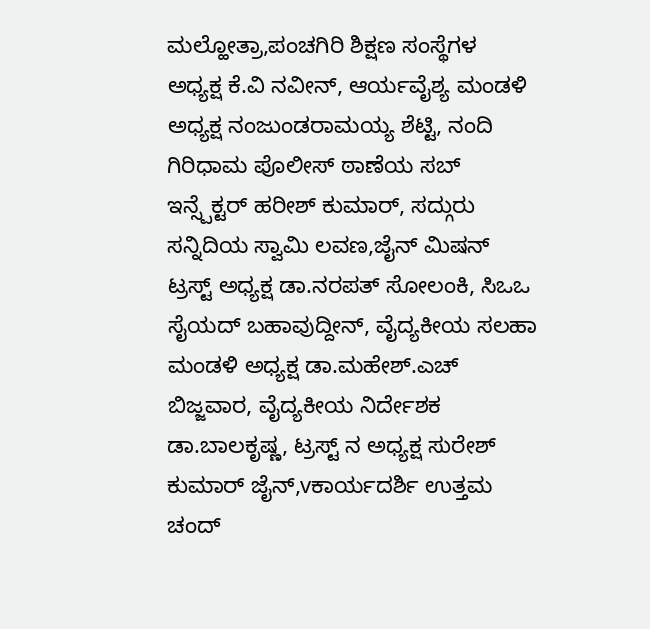ಮಲ್ಹೋತ್ರಾ,ಪಂಚಗಿರಿ ಶಿಕ್ಷಣ ಸಂಸ್ಥೆಗಳ ಅಧ್ಯಕ್ಷ ಕೆ.ವಿ ನವೀನ್, ಆರ್ಯವೈಶ್ಯ ಮಂಡಳಿ ಅಧ್ಯಕ್ಷ ನಂಜುಂಡರಾಮಯ್ಯ ಶೆಟ್ಟಿ, ನಂದಿ ಗಿರಿಧಾಮ ಪೊಲೀಸ್ ಠಾಣೆಯ ಸಬ್ ಇನ್ಸ್ಪೆಕ್ಟರ್ ಹರೀಶ್ ಕುಮಾರ್, ಸದ್ಗುರು ಸನ್ನಿದಿಯ ಸ್ವಾಮಿ ಲವಣ,ಜೈನ್ ಮಿಷನ್ ಟ್ರಸ್ಟ್ ಅಧ್ಯಕ್ಷ ಡಾ.ನರಪತ್ ಸೋಲಂಕಿ, ಸಿಒಒ ಸೈಯದ್ ಬಹಾವುದ್ದೀನ್, ವೈದ್ಯಕೀಯ ಸಲಹಾ ಮಂಡಳಿ ಅಧ್ಯಕ್ಷ ಡಾ.ಮಹೇಶ್.ಎಚ್ ಬಿಜ್ಜವಾರ, ವೈದ್ಯಕೀಯ ನಿರ್ದೇಶಕ ಡಾ.ಬಾಲಕೃಷ್ಣ, ಟ್ರಸ್ಟ್ ನ ಅಧ್ಯಕ್ಷ ಸುರೇಶ್ ಕುಮಾರ್ ಜೈನ್,vಕಾರ್ಯದರ್ಶಿ ಉತ್ತಮ ಚಂದ್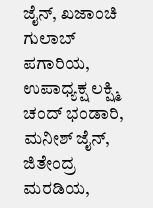ಜೈನ್, ಖಜಾಂಚಿ ಗುಲಾಬ್ ಪಗಾರಿಯ, ಉಪಾಧ್ಯಕ್ಷ ಲಕ್ಷ್ಮಿ ಚಂದ್ ಭಂಡಾರಿ, ಮನೀಶ್ ಜೈನ್, ಜಿತೇಂದ್ರ ಮರಡಿಯ,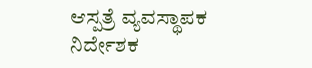ಆಸ್ಪತ್ರೆ ವ್ಯವಸ್ಥಾಪಕ ನಿರ್ದೇಶಕ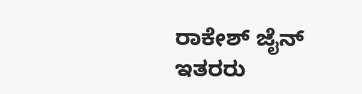ರಾಕೇಶ್ ಜೈನ್ ಇತರರು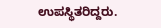ಉಪಸ್ಥಿತರಿದ್ದರು.